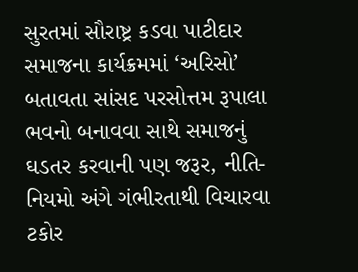સુરતમાં સૌરાષ્ટ્ર કડવા પાટીદાર સમાજના કાર્યક્રમમાં ‘અરિસો’ બતાવતા સાંસદ પરસોત્તમ રૂપાલા
ભવનો બનાવવા સાથે સમાજનું ઘડતર કરવાની પણ જરૂર, નીતિ-નિયમો અંગે ગંભીરતાથી વિચારવા ટકોર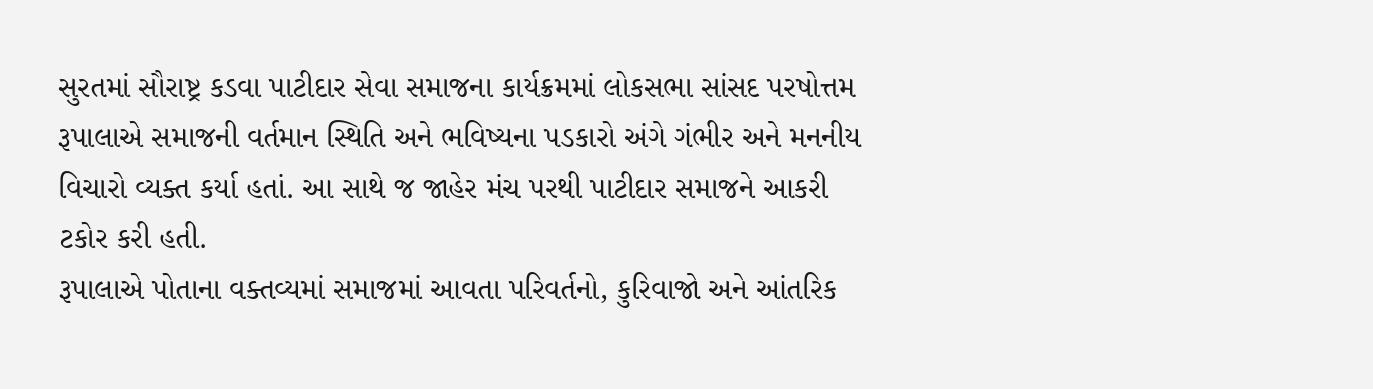સુરતમાં સૌરાષ્ટ્ર કડવા પાટીદાર સેવા સમાજના કાર્યક્રમમાં લોકસભા સાંસદ પરષોત્તમ રૂપાલાએ સમાજની વર્તમાન સ્થિતિ અને ભવિષ્યના પડકારો અંગે ગંભીર અને મનનીય વિચારો વ્યક્ત કર્યા હતાં. આ સાથે જ જાહેર મંચ પરથી પાટીદાર સમાજને આકરી ટકોર કરી હતી.
રૂપાલાએ પોતાના વક્તવ્યમાં સમાજમાં આવતા પરિવર્તનો, કુરિવાજો અને આંતરિક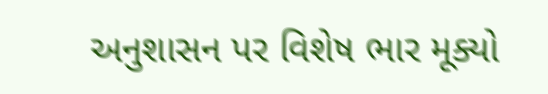અનુશાસન પર વિશેષ ભાર મૂક્યો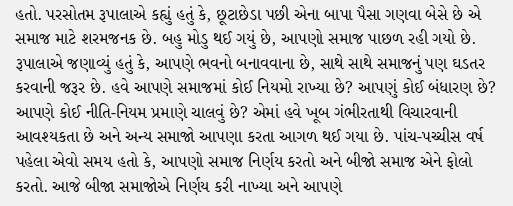હતો. પરસોતમ રૂપાલાએ કહ્યું હતું કે, છૂટાછેડા પછી એના બાપા પૈસા ગણવા બેસે છે એ સમાજ માટે શરમજનક છે. બહુ મોડુ થઈ ગયું છે, આપણો સમાજ પાછળ રહી ગયો છે.
રૂપાલાએ જણાવ્યું હતું કે, આપણે ભવનો બનાવવાના છે, સાથે સાથે સમાજનું પણ ઘડતર કરવાની જરૂર છે. હવે આપણે સમાજમાં કોઈ નિયમો રાખ્યા છે? આપણું કોઈ બંધારણ છે? આપણે કોઈ નીતિ-નિયમ પ્રમાણે ચાલવું છે? એમાં હવે ખૂબ ગંભીરતાથી વિચારવાની આવશ્યકતા છે અને અન્ય સમાજો આપણા કરતા આગળ થઈ ગયા છે. પાંચ-પચ્ચીસ વર્ષ પહેલા એવો સમય હતો કે, આપણો સમાજ નિર્ણય કરતો અને બીજો સમાજ એને ફોલો કરતો. આજે બીજા સમાજોએ નિર્ણય કરી નાખ્યા અને આપણે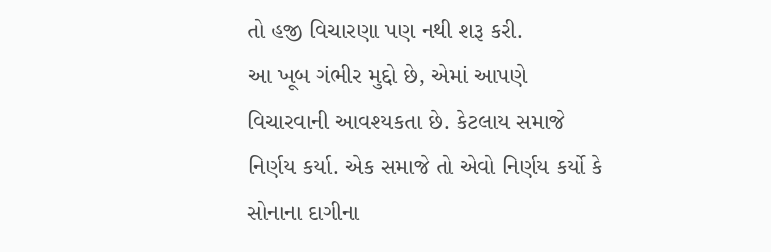તો હજી વિચારણા પણ નથી શરૂ કરી.
આ ખૂબ ગંભીર મુદ્દો છે, એમાં આપણે વિચારવાની આવશ્યકતા છે. કેટલાય સમાજે નિર્ણય કર્યા. એક સમાજે તો એવો નિર્ણય કર્યો કે સોનાના દાગીના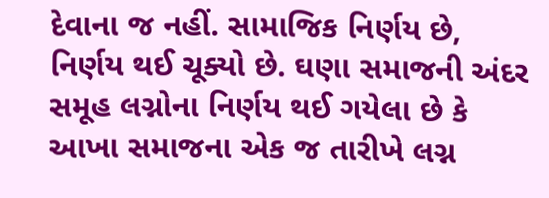દેવાના જ નહીં. સામાજિક નિર્ણય છે, નિર્ણય થઈ ચૂક્યો છે. ઘણા સમાજની અંદર સમૂહ લગ્નોના નિર્ણય થઈ ગયેલા છે કે આખા સમાજના એક જ તારીખે લગ્ન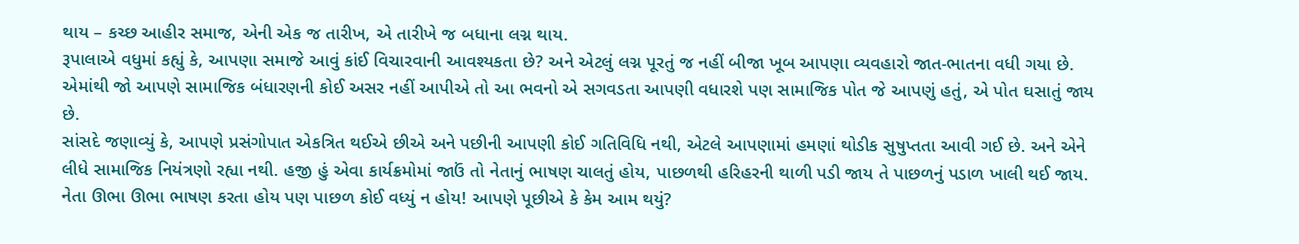થાય – કચ્છ આહીર સમાજ, એની એક જ તારીખ, એ તારીખે જ બધાના લગ્ન થાય.
રૂપાલાએ વધુમાં કહ્યું કે, આપણા સમાજે આવું કાંઈ વિચારવાની આવશ્યકતા છે? અને એટલું લગ્ન પૂરતું જ નહીં બીજા ખૂબ આપણા વ્યવહારો જાત-ભાતના વધી ગયા છે. એમાંથી જો આપણે સામાજિક બંધારણની કોઈ અસર નહીં આપીએ તો આ ભવનો એ સગવડતા આપણી વધારશે પણ સામાજિક પોત જે આપણું હતું, એ પોત ઘસાતું જાય છે.
સાંસદે જણાવ્યું કે, આપણે પ્રસંગોપાત એકત્રિત થઈએ છીએ અને પછીની આપણી કોઈ ગતિવિધિ નથી, એટલે આપણામાં હમણાં થોડીક સુષુપ્તતા આવી ગઈ છે. અને એને લીધે સામાજિક નિયંત્રણો રહ્યા નથી. હજી હું એવા કાર્યક્રમોમાં જાઉં તો નેતાનું ભાષણ ચાલતું હોય, પાછળથી હરિહરની થાળી પડી જાય તે પાછળનું પડાળ ખાલી થઈ જાય. નેતા ઊભા ઊભા ભાષણ કરતા હોય પણ પાછળ કોઈ વધ્યું ન હોય! આપણે પૂછીએ કે કેમ આમ થયું?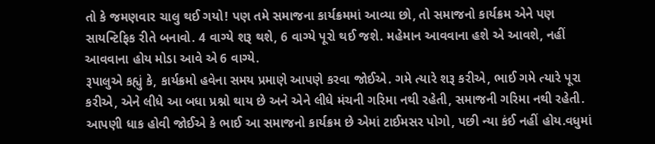તો કે જમણવાર ચાલુ થઈ ગયો! પણ તમે સમાજના કાર્યક્રમમાં આવ્યા છો, તો સમાજનો કાર્યક્રમ એને પણ સાયન્ટિફિક રીતે બનાવો. 4 વાગ્યે શરૂ થશે, 6 વાગ્યે પૂરો થઈ જશે. મહેમાન આવવાના હશે એ આવશે, નહીં આવવાના હોય મોડા આવે એ 6 વાગ્યે.
રૂપાલુએ કહ્યું કે, કાર્યક્રમો હવેના સમય પ્રમાણે આપણે કરવા જોઈએ. ગમે ત્યારે શરૂ કરીએ, ભાઈ ગમે ત્યારે પૂરા કરીએ, એને લીધે આ બધા પ્રશ્નો થાય છે અને એને લીધે મંચની ગરિમા નથી રહેતી, સમાજની ગરિમા નથી રહેતી. આપણી ધાક હોવી જોઈએ કે ભાઈ આ સમાજનો કાર્યક્રમ છે એમાં ટાઈમસર પોગો, પછી ન્યા કંઈ નહીં હોય.વધુમાં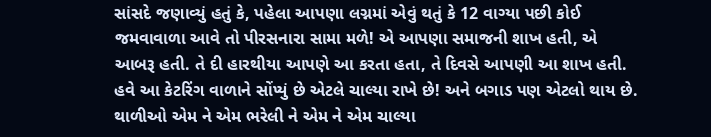સાંસદે જણાવ્યું હતું કે, પહેલા આપણા લગ્નમાં એવું થતું કે 12 વાગ્યા પછી કોઈ જમવાવાળા આવે તો પીરસનારા સામા મળે! એ આપણા સમાજની શાખ હતી, એ આબરૂ હતી. તે દી હારથીયા આપણે આ કરતા હતા, તે દિવસે આપણી આ શાખ હતી. હવે આ કેટરિંગ વાળાને સોંપ્યું છે એટલે ચાલ્યા રાખે છે! અને બગાડ પણ એટલો થાય છે. થાળીઓ એમ ને એમ ભરેલી ને એમ ને એમ ચાલ્યા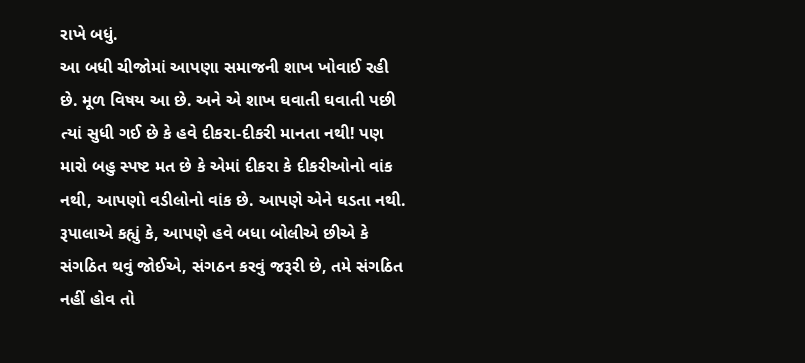રાખે બધું.
આ બધી ચીજોમાં આપણા સમાજની શાખ ખોવાઈ રહી છે. મૂળ વિષય આ છે. અને એ શાખ ઘવાતી ઘવાતી પછી ત્યાં સુધી ગઈ છે કે હવે દીકરા-દીકરી માનતા નથી! પણ મારો બહુ સ્પષ્ટ મત છે કે એમાં દીકરા કે દીકરીઓનો વાંક નથી, આપણો વડીલોનો વાંક છે. આપણે એને ઘડતા નથી.
રૂપાલાએ કહ્યું કે, આપણે હવે બધા બોલીએ છીએ કે સંગઠિત થવું જોઈએ, સંગઠન કરવું જરૂરી છે, તમે સંગઠિત નહીં હોવ તો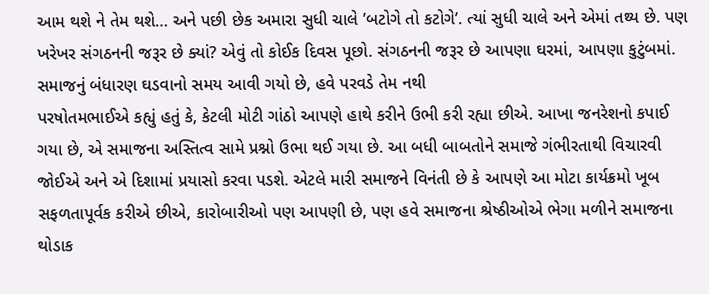આમ થશે ને તેમ થશે… અને પછી છેક અમારા સુધી ચાલે ’બટોગે તો કટોગે’. ત્યાં સુધી ચાલે અને એમાં તથ્ય છે. પણ ખરેખર સંગઠનની જરૂર છે ક્યાં? એવું તો કોઈક દિવસ પૂછો. સંગઠનની જરૂર છે આપણા ઘરમાં, આપણા કુટુંબમાં.
સમાજનું બંધારણ ઘડવાનો સમય આવી ગયો છે, હવે પરવડે તેમ નથી
પરષોતમભાઈએ કહ્યું હતું કે, કેટલી મોટી ગાંઠો આપણે હાથે કરીને ઉભી કરી રહ્યા છીએ. આખા જનરેશનો કપાઈ ગયા છે, એ સમાજના અસ્તિત્વ સામે પ્રશ્નો ઉભા થઈ ગયા છે. આ બધી બાબતોને સમાજે ગંભીરતાથી વિચારવી જોઈએ અને એ દિશામાં પ્રયાસો કરવા પડશે. એટલે મારી સમાજને વિનંતી છે કે આપણે આ મોટા કાર્યક્રમો ખૂબ સફળતાપૂર્વક કરીએ છીએ, કારોબારીઓ પણ આપણી છે, પણ હવે સમાજના શ્રેષ્ઠીઓએ ભેગા મળીને સમાજના થોડાક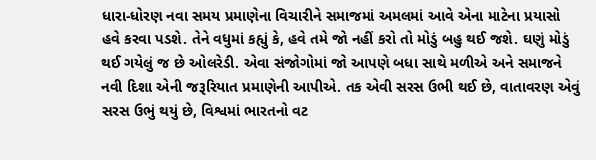ધારા-ધોરણ નવા સમય પ્રમાણેના વિચારીને સમાજમાં અમલમાં આવે એના માટેના પ્રયાસો હવે કરવા પડશે. તેને વધુમાં કહ્યું કે, હવે તમે જો નહીં કરો તો મોડું બહુ થઈ જશે. ઘણું મોડું થઈ ગયેલું જ છે ઓલરેડી. એવા સંજોગોમાં જો આપણે બધા સાથે મળીએ અને સમાજને નવી દિશા એની જરૂરિયાત પ્રમાણેની આપીએ. તક એવી સરસ ઉભી થઈ છે, વાતાવરણ એવું સરસ ઉભું થયું છે, વિશ્વમાં ભારતનો વટ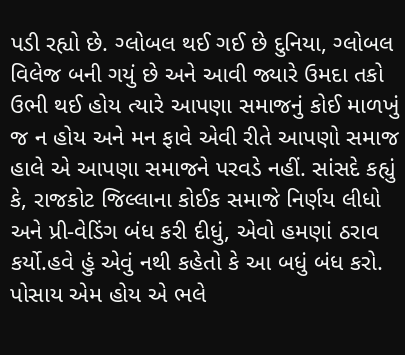પડી રહ્યો છે. ગ્લોબલ થઈ ગઈ છે દુનિયા, ગ્લોબલ વિલેજ બની ગયું છે અને આવી જ્યારે ઉમદા તકો ઉભી થઈ હોય ત્યારે આપણા સમાજનું કોઈ માળખું જ ન હોય અને મન ફાવે એવી રીતે આપણો સમાજ હાલે એ આપણા સમાજને પરવડે નહીં. સાંસદે કહ્યું કે, રાજકોટ જિલ્લાના કોઈક સમાજે નિર્ણય લીધો અને પ્રી-વેડિંગ બંધ કરી દીધું, એવો હમણાં ઠરાવ કર્યો.હવે હું એવું નથી કહેતો કે આ બધું બંધ કરો. પોસાય એમ હોય એ ભલે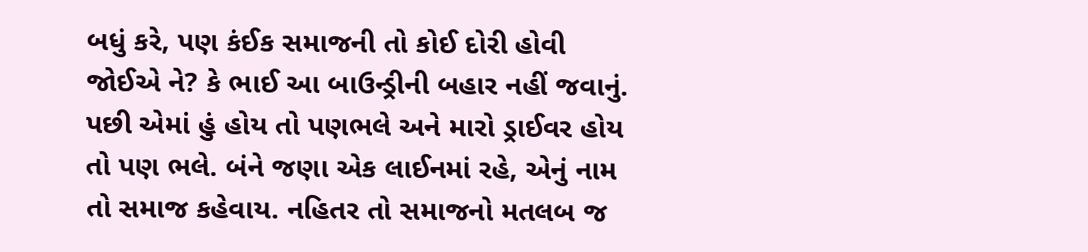બધું કરે, પણ કંઈક સમાજની તો કોઈ દોરી હોવી જોઈએ ને? કે ભાઈ આ બાઉન્ડ્રીની બહાર નહીં જવાનું. પછી એમાં હું હોય તો પણભલે અને મારો ડ્રાઈવર હોય તો પણ ભલે. બંને જણા એક લાઈનમાં રહે, એનું નામ તો સમાજ કહેવાય. નહિતર તો સમાજનો મતલબ જ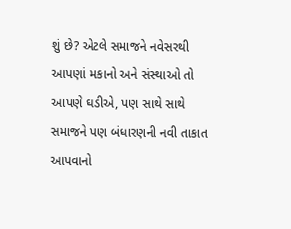શું છે? એટલે સમાજને નવેસરથી આપણાં મકાનો અને સંસ્થાઓ તો આપણે ઘડીએ, પણ સાથે સાથે સમાજને પણ બંધારણની નવી તાકાત આપવાનો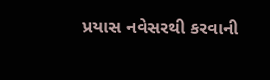પ્રયાસ નવેસરથી કરવાની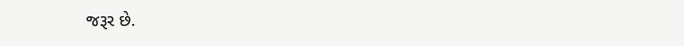જરૂર છે.